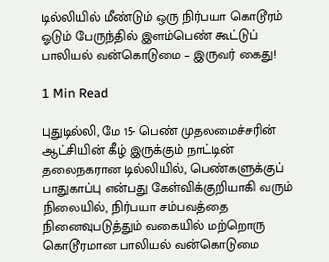டில்லியில் மீண்டும் ஒரு நிர்பயா கொடூரம் ஓடும் பேருந்தில் இளம்பெண் கூட்டுப் பாலியல் வன்கொடுமை – இருவர் கைது!

1 Min Read

புதுடில்லி, மே 15- பெண் முதலமைச்சரின் ஆட்சியின் கீழ் இருக்கும் நாட்டின் தலைநகரான டில்லியில், பெண்களுக்குப் பாதுகாப்பு என்பது கேள்விக்குறியாகி வரும் நிலையில், நிர்பயா சம்பவத்தை நினைவுபடுத்தும் வகையில் மற்றொரு கொடூரமான பாலியல் வன்கொடுமை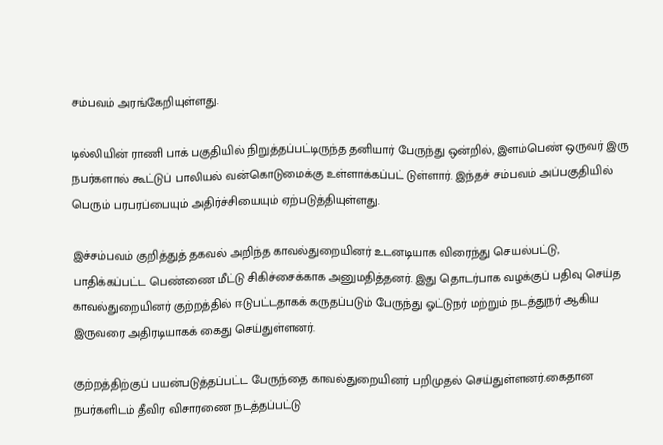சம்பவம் அரங்கேறியுள்ளது.

டில்லியின் ராணி பாக் பகுதியில் நிறுத்தப்பட்டிருந்த தனியார் பேருந்து ஒன்றில், இளம்பெண் ஒருவர் இரு நபர்களால் கூட்டுப் பாலியல் வன்கொடுமைக்கு உள்ளாக்கப்பட் டுள்ளார். இந்தச் சம்பவம் அப்பகுதியில் பெரும் பரபரப்பையும் அதிர்ச்சியையும் ஏற்படுத்தியுள்ளது.

இச்சம்பவம் குறித்துத் தகவல் அறிந்த காவல்துறையினர் உடனடியாக விரைந்து செயல்பட்டு, பாதிக்கப்பட்ட பெண்ணை மீட்டு சிகிச்சைக்காக அனுமதித்தனர். இது தொடர்பாக வழக்குப் பதிவு செய்த காவல்துறையினர் குற்றத்தில் ஈடுபட்டதாகக் கருதப்படும் பேருந்து ஓட்டுநர் மற்றும் நடத்துநர் ஆகிய இருவரை அதிரடியாகக் கைது செய்துள்ளனர்.

குற்றத்திற்குப் பயன்படுத்தப்பட்ட பேருந்தை காவல்துறையினர் பறிமுதல் செய்துள்ளனர்.கைதான நபர்களிடம் தீவிர விசாரணை நடத்தப்பட்டு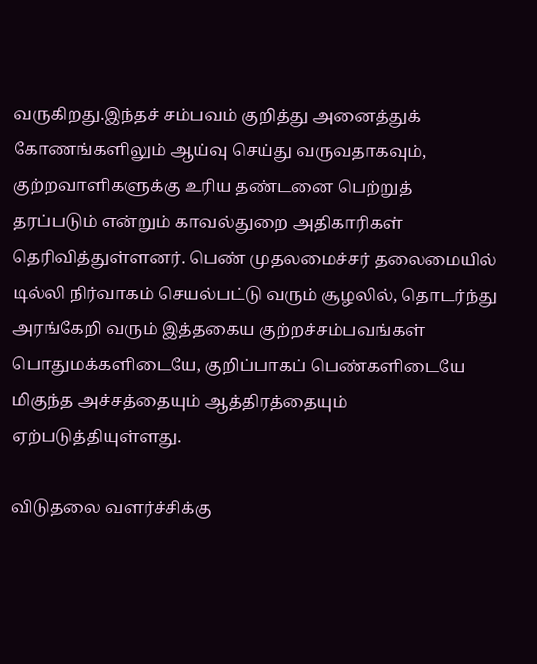வருகிறது.இந்தச் சம்பவம் குறித்து அனைத்துக் கோணங்களிலும் ஆய்வு செய்து வருவதாகவும், குற்றவாளிகளுக்கு உரிய தண்டனை பெற்றுத் தரப்படும் என்றும் காவல்துறை அதிகாரிகள் தெரிவித்துள்ளனர். பெண் முதலமைச்சர் தலைமையில் டில்லி நிர்வாகம் செயல்பட்டு வரும் சூழலில், தொடர்ந்து அரங்கேறி வரும் இத்தகைய குற்றச்சம்பவங்கள் பொதுமக்களிடையே, குறிப்பாகப் பெண்களிடையே மிகுந்த அச்சத்தையும் ஆத்திரத்தையும் ஏற்படுத்தியுள்ளது.

விடுதலை வளர்ச்சிக்கு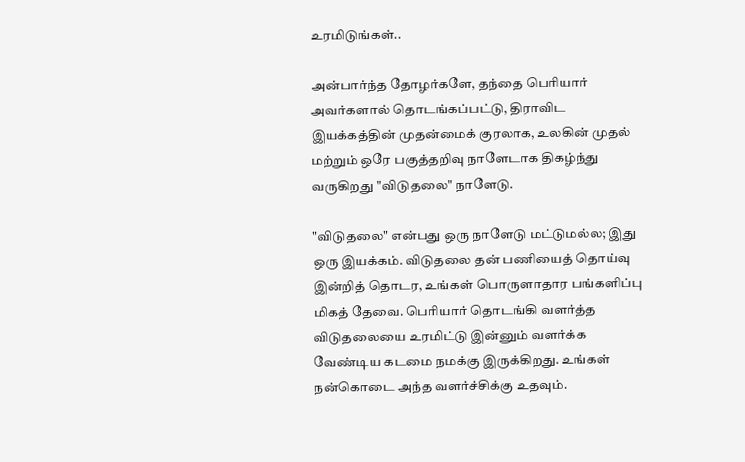உரமிடுங்கள்..

அன்பார்ந்த தோழர்களே, தந்தை பெரியார் அவர்களால் தொடங்கப்பட்டு, திராவிட இயக்கத்தின் முதன்மைக் குரலாக, உலகின் முதல் மற்றும் ஒரே பகுத்தறிவு நாளேடாக திகழ்ந்து வருகிறது "விடுதலை" நாளேடு.

"விடுதலை" என்பது ஒரு நாளேடு மட்டுமல்ல; இது ஒரு இயக்கம். விடுதலை தன் பணியைத் தொய்வு இன்றித் தொடர, உங்கள் பொருளாதார பங்களிப்பு மிகத் தேவை. பெரியார் தொடங்கி வளர்த்த விடுதலையை உரமிட்டு இன்னும் வளர்க்க வேண்டிய கடமை நமக்கு இருக்கிறது. உங்கள் நன்கொடை அந்த வளர்ச்சிக்கு உதவும்.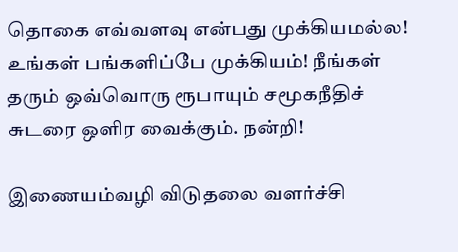தொகை எவ்வளவு என்பது முக்கியமல்ல! உங்கள் பங்களிப்பே முக்கியம்! நீங்கள் தரும் ஒவ்வொரு ரூபாயும் சமூகநீதிச் சுடரை ஒளிர வைக்கும். நன்றி!

இணையம்வழி விடுதலை வளர்ச்சி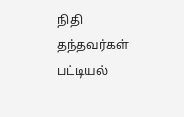நிதி தந்தவர்கள் பட்டியல்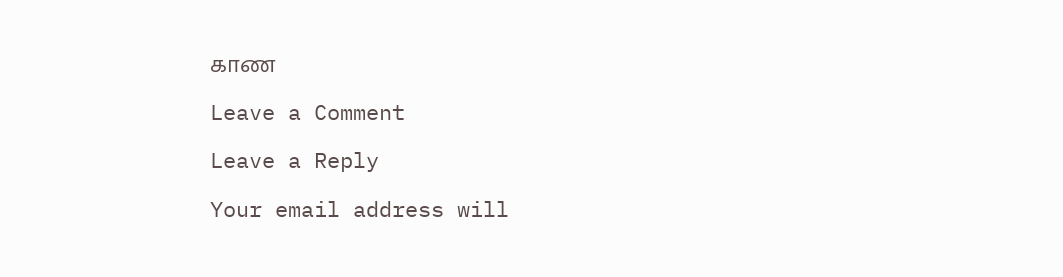காண

Leave a Comment

Leave a Reply

Your email address will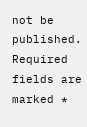not be published. Required fields are marked *